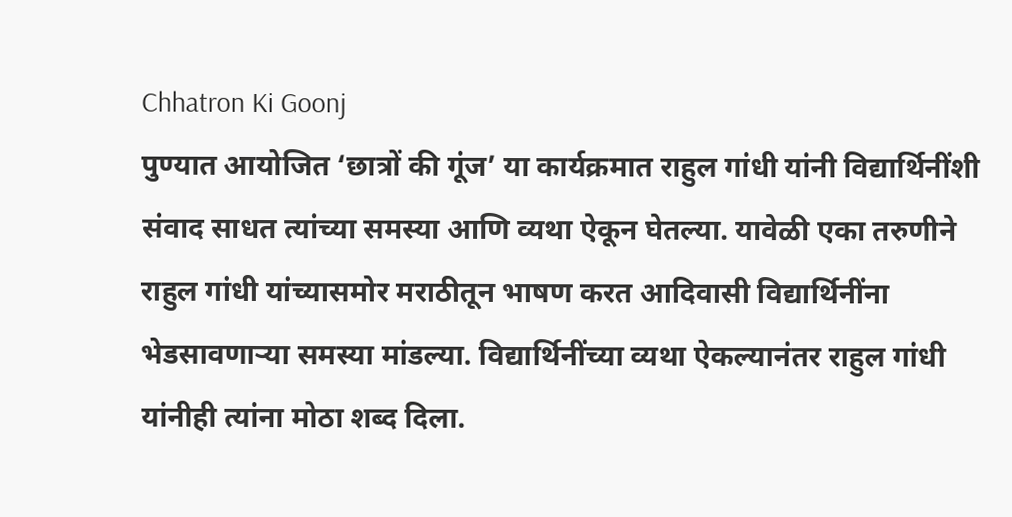Chhatron Ki Goonj
पुण्यात आयोजित ‘छात्रों की गूंज’ या कार्यक्रमात राहुल गांधी यांनी विद्यार्थिनींशी संवाद साधत त्यांच्या समस्या आणि व्यथा ऐकून घेतल्या. यावेळी एका तरुणीने राहुल गांधी यांच्यासमोर मराठीतून भाषण करत आदिवासी विद्यार्थिनींना भेडसावणाऱ्या समस्या मांडल्या. विद्यार्थिनींच्या व्यथा ऐकल्यानंतर राहुल गांधी यांनीही त्यांना मोठा शब्द दिला.